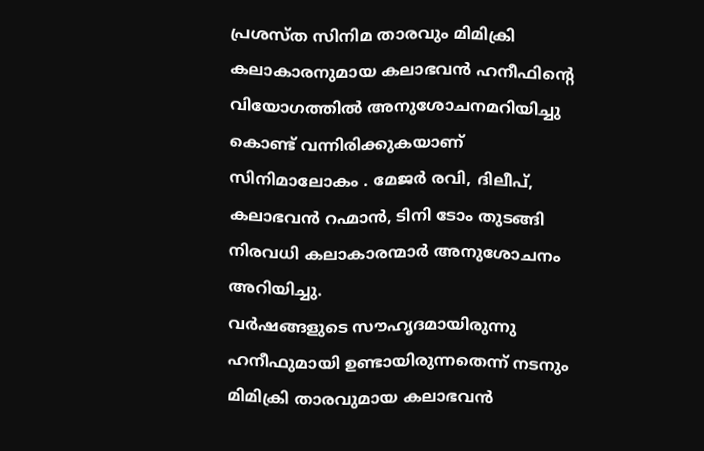പ്രശസ്ത സിനിമ താരവും മിമിക്രി കലാകാരനുമായ കലാഭവൻ ഹനീഫിന്റെ വിയോഗത്തിൽ അനുശോചനമറിയിച്ചു കൊണ്ട് വന്നിരിക്കുകയാണ് സിനിമാലോകം . മേജർ രവി, ദിലീപ്, കലാഭവൻ റഹ്മാൻ, ടിനി ടോം തുടങ്ങി നിരവധി കലാകാരന്മാർ അനുശോചനം അറിയിച്ചു.
വർഷങ്ങളുടെ സൗഹൃദമായിരുന്നു ഹനീഫുമായി ഉണ്ടായിരുന്നതെന്ന് നടനും മിമിക്രി താരവുമായ കലാഭവൻ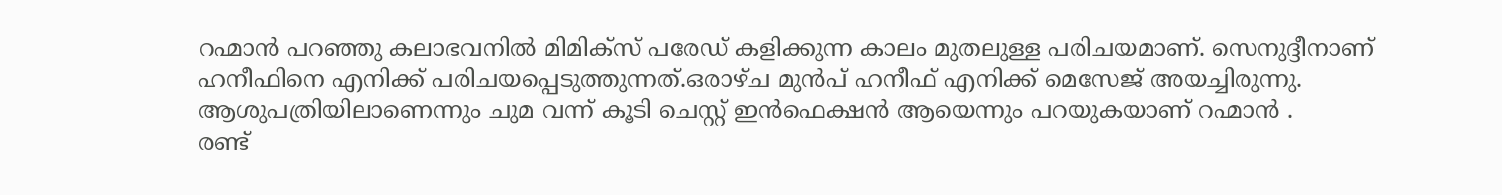റഹ്മാൻ പറഞ്ഞു കലാഭവനിൽ മിമിക്സ് പരേഡ് കളിക്കുന്ന കാലം മുതലുള്ള പരിചയമാണ്. സെനുദ്ദീനാണ് ഹനീഫിനെ എനിക്ക് പരിചയപ്പെടുത്തുന്നത്.ഒരാഴ്ച മുൻപ് ഹനീഫ് എനിക്ക് മെസേജ് അയച്ചിരുന്നു. ആശുപത്രിയിലാണെന്നും ചുമ വന്ന് കൂടി ചെസ്റ്റ് ഇൻഫെക്ഷൻ ആയെന്നും പറയുകയാണ് റഹ്മാൻ .
രണ്ട്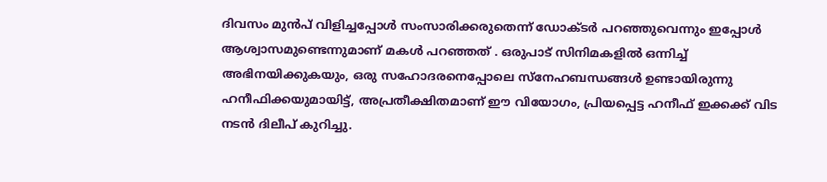ദിവസം മുൻപ് വിളിച്ചപ്പോൾ സംസാരിക്കരുതെന്ന് ഡോക്ടർ പറഞ്ഞുവെന്നും ഇപ്പോൾ ആശ്വാസമുണ്ടെന്നുമാണ് മകൾ പറഞ്ഞത് . ഒരുപാട് സിനിമകളിൽ ഒന്നിച്ച് അഭിനയിക്കുകയും, ഒരു സഹോദരനെപ്പോലെ സ്നേഹബന്ധങ്ങൾ ഉണ്ടായിരുന്നു ഹനീഫിക്കയുമായിട്ട്, അപ്രതീക്ഷിതമാണ് ഈ വിയോഗം, പ്രിയപ്പെട്ട ഹനീഫ് ഇക്കക്ക് വിട നടൻ ദിലീപ് കുറിച്ചു.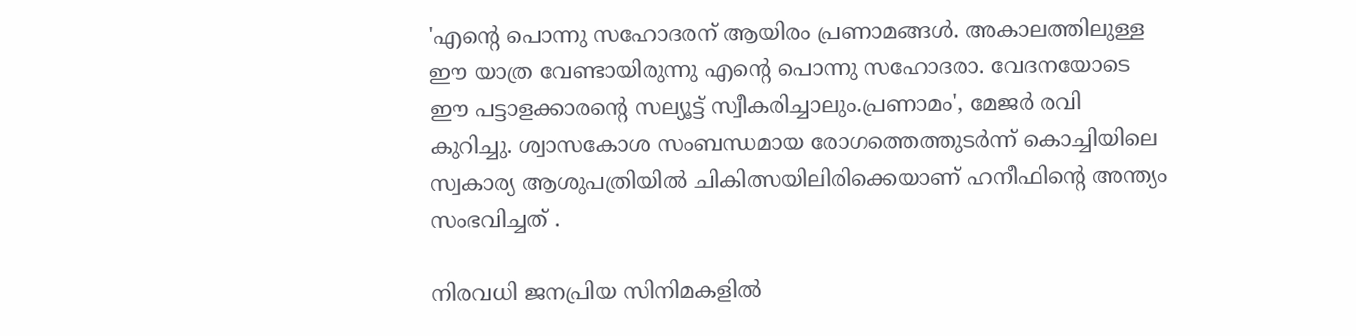'എന്റെ പൊന്നു സഹോദരന് ആയിരം പ്രണാമങ്ങൾ. അകാലത്തിലുള്ള ഈ യാത്ര വേണ്ടായിരുന്നു എൻ്റെ പൊന്നു സഹോദരാ. വേദനയോടെ ഈ പട്ടാളക്കാരൻ്റെ സല്യൂട്ട് സ്വീകരിച്ചാലും.പ്രണാമം', മേജർ രവി കുറിച്ചു. ശ്വാസകോശ സംബന്ധമായ രോഗത്തെത്തുടർന്ന് കൊച്ചിയിലെ സ്വകാര്യ ആശുപത്രിയിൽ ചികിത്സയിലിരിക്കെയാണ് ഹനീഫിന്റെ അന്ത്യം സംഭവിച്ചത് .

നിരവധി ജനപ്രിയ സിനിമകളിൽ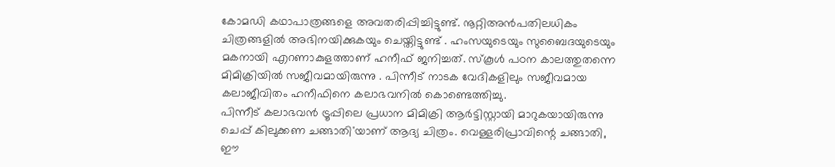കോമഡി കഥാപാത്രങ്ങളെ അവതരിപ്പിച്ചിട്ടുണ്ട്. നൂറ്റിഅൻപതിലധികം ചിത്രങ്ങളിൽ അഭിനയിക്കുകയും ചെയ്തിട്ടുണ്ട് . ഹംസയുടെയും സുബൈദയുടെയും മകനായി എറണാകുളത്താണ് ഹനീഫ് ജനിച്ചത്. സ്കൂൾ പഠന കാലത്തുതന്നെ മിമിക്രിയിൽ സജീവമായിരുന്നു . പിന്നീട് നാടക വേദികളിലും സജീവമായ കലാജീവിതം ഹനീഫിനെ കലാഭവനിൽ കൊണ്ടെത്തിച്ചു.
പിന്നീട് കലാഭവൻ ട്രൂപ്പിലെ പ്രധാന മിമിക്രി ആർട്ടിസ്റ്റായി മാറുകയായിരുന്നു ചെപ്പ് കിലുക്കണ ചങ്ങാതി'യാണ് ആദ്യ ചിത്രം. വെള്ളരിപ്രാവിന്റെ ചങ്ങാതി, ഈ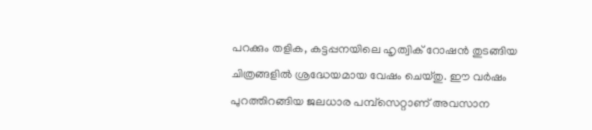പറക്കും തളിക, കട്ടപ്പനയിലെ ഹൃത്വിക് റോഷൻ തുടങ്ങിയ ചിത്രങ്ങളിൽ ശ്രദ്ധേയമായ വേഷം ചെയ്തു. ഈ വർഷം പുറത്തിറങ്ങിയ ജലധാര പമ്പ്സെറ്റാണ് അവസാന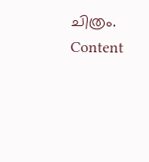ചിത്രം.
Content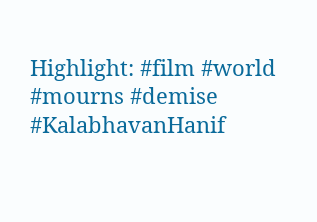Highlight: #film #world #mourns #demise #KalabhavanHanif